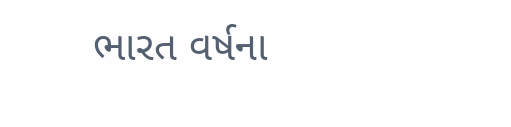ભારત વર્ષના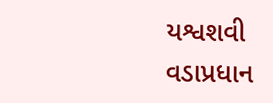યશ્વશવી વડાપ્રધાન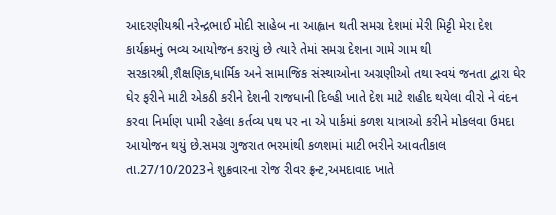આદરણીયશ્રી નરેન્દ્રભાઈ મોદી સાહેબ ના આહ્વાન થતી સમગ્ર દેશમાં મેરી મિટ્ટી મેરા દેશ કાર્યક્રમનું ભવ્ય આયોજન કરાયું છે ત્યારે તેમાં સમગ્ર દેશના ગામે ગામ થી સરકારશ્રી,શૈક્ષણિક,ધાર્મિક અને સામાજિક સંસ્થાઓના અગ્રણીઓ તથા સ્વયં જનતા દ્વારા ઘેર ઘેર ફરીને માટી એકઠી કરીને દેશની રાજધાની દિલ્હી ખાતે દેશ માટે શહીદ થયેલા વીરો ને વંદન કરવા નિર્માણ પામી રહેલા કર્તવ્ય પથ પર ના એ પાર્કમાં કળશ યાત્રાઓ કરીને મોકલવા ઉમદા આયોજન થયું છે.સમગ્ર ગુજરાત ભરમાંથી કળશમાં માટી ભરીને આવતીકાલ તા.27/10/2023ને શુક્રવારના રોજ રીવર ફ્રન્ટ,અમદાવાદ ખાતે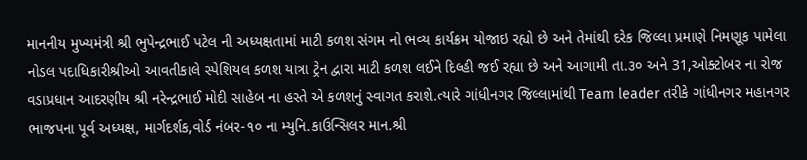માનનીય મુખ્યમંત્રી શ્રી ભુપેન્દ્રભાઈ પટેલ ની અધ્યક્ષતામાં માટી કળશ સંગમ નો ભવ્ય કાર્યક્રમ યોજાઇ રહ્યો છે અને તેમાંથી દરેક જિલ્લા પ્રમાણે નિમણૂક પામેલા નોડલ પદાધિકારીશ્રીઓ આવતીકાલે સ્પેશિયલ કળશ યાત્રા ટ્રેન દ્વારા માટી કળશ લઈને દિલ્હી જઈ રહ્યા છે અને આગામી તા.૩૦ અને 31,ઓક્ટોબર ના રોજ વડાપ્રધાન આદરણીય શ્રી નરેન્દ્રભાઈ મોદી સાહેબ ના હસ્તે એ કળશનું સ્વાગત કરાશે.ત્યારે ગાંધીનગર જિલ્લામાંથી Team leader તરીકે ગાંધીનગર મહાનગર ભાજપના પૂર્વ અધ્યક્ષ, માર્ગદર્શક,વોર્ડ નંબર-૧૦ ના મ્યુનિ.કાઉન્સિલર માન.શ્રી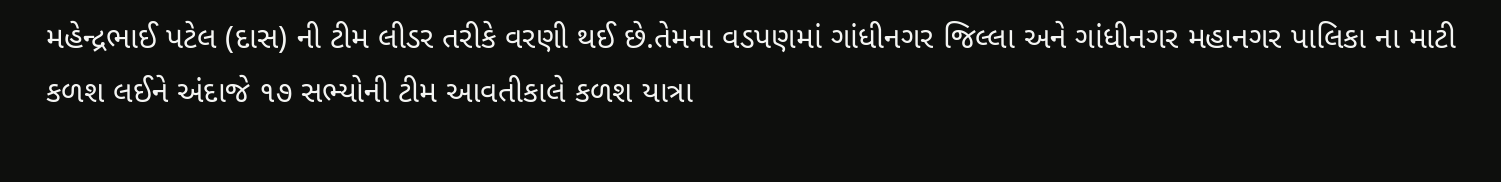મહેન્દ્રભાઈ પટેલ (દાસ) ની ટીમ લીડર તરીકે વરણી થઈ છે.તેમના વડપણમાં ગાંધીનગર જિલ્લા અને ગાંધીનગર મહાનગર પાલિકા ના માટી કળશ લઈને અંદાજે ૧૭ સભ્યોની ટીમ આવતીકાલે કળશ યાત્રા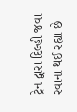ટ્રેન દ્વારા દિલ્હી જવા રવાના થઈ રહ્યા છે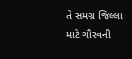તે સમગ્ર જિલ્લા માટે ગૌરવની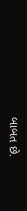બાબત છે.